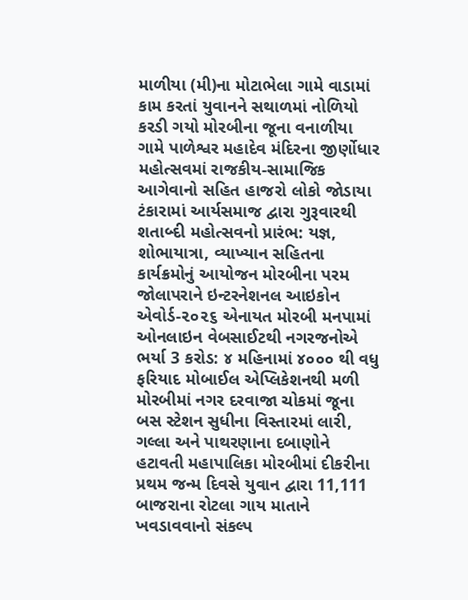માળીયા (મી)ના મોટાભેલા ગામે વાડામાં કામ કરતાં યુવાનને સથાળમાં નોળિયો કરડી ગયો મોરબીના જૂના વનાળીયા ગામે પાળેશ્વર મહાદેવ મંદિરના જીર્ણોધાર મહોત્સવમાં રાજકીય-સામાજિક આગેવાનો સહિત હાજરો લોકો જોડાયા ટંકારામાં આર્યસમાજ દ્વારા ગુરૂવારથી શતાબ્દી મહોત્સવનો પ્રારંભ: યજ્ઞ, શોભાયાત્રા, વ્યાખ્યાન સહિતના કાર્યક્રમોનું આયોજન મોરબીના પરમ જોલાપરાને ઇન્ટરનેશનલ આઇકોન એવોર્ડ-૨૦૨૬ એનાયત મોરબી મનપામાં ઓનલાઇન વેબસાઈટથી નગરજનોએ ભર્યા 3 કરોડ: ૪ મહિનામાં ૪૦૦૦ થી વધુ ફરિયાદ મોબાઈલ એપ્લિકેશનથી મળી મોરબીમાં નગર દરવાજા ચોકમાં જૂના બસ સ્ટેશન સુધીના વિસ્તારમાં લારી, ગલ્લા અને પાથરણાના દબાણોને હટાવતી મહાપાલિકા મોરબીમાં દીકરીના પ્રથમ જન્મ દિવસે યુવાન દ્વારા 11,111 બાજરાના રોટલા ગાય માતાને ખવડાવવાનો સંકલ્પ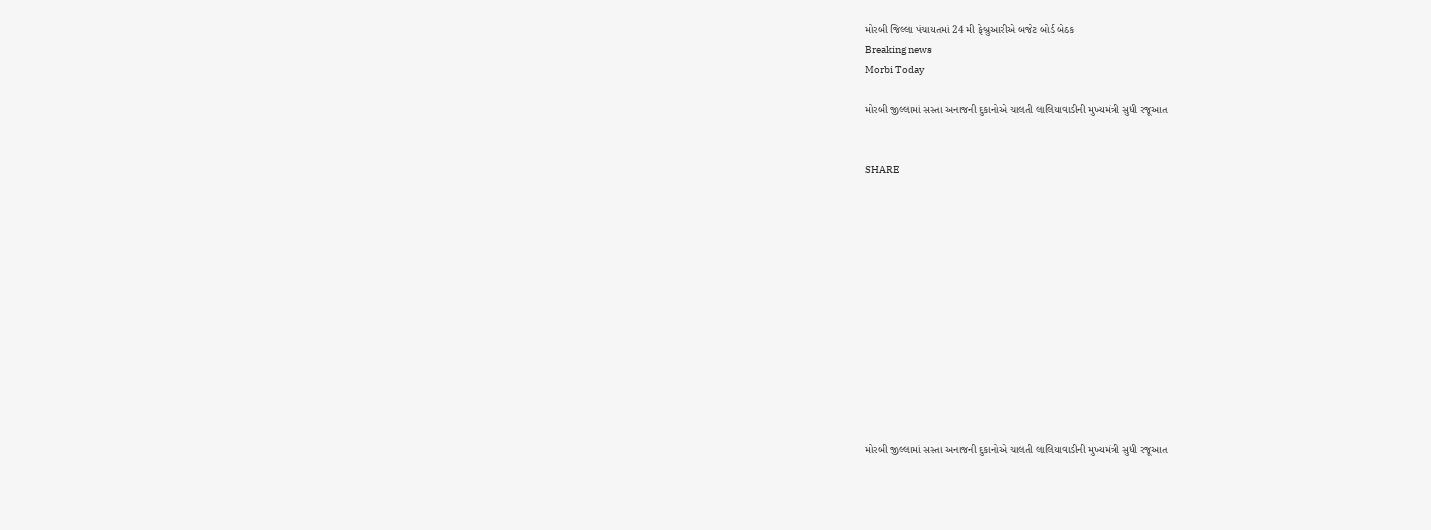મોરબી જિલ્લા પંચાયતમાં 24 મી ફેબ્રુઆરીએ બજેટ બોર્ડ બેઠક
Breaking news
Morbi Today

મોરબી જીલ્લામાં સસ્તા અનાજની દુકાનોએ ચાલતી લાલિયાવાડીની મુખ્યમંત્રી સુધી રજૂઆત


SHARE













મોરબી જીલ્લામાં સસ્તા અનાજની દુકાનોએ ચાલતી લાલિયાવાડીની મુખ્યમંત્રી સુધી રજૂઆત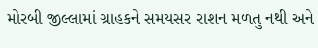મોરબી જીલ્લામાં ગ્રાહકને સમયસર રાશન મળતુ નથી અને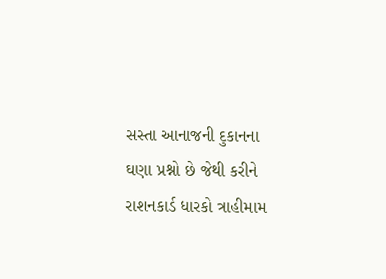સસ્તા આનાજની દુકાનના ઘણા પ્રશ્નો છે જેથી કરીને રાશનકાર્ડ ધારકો ત્રાહીમામ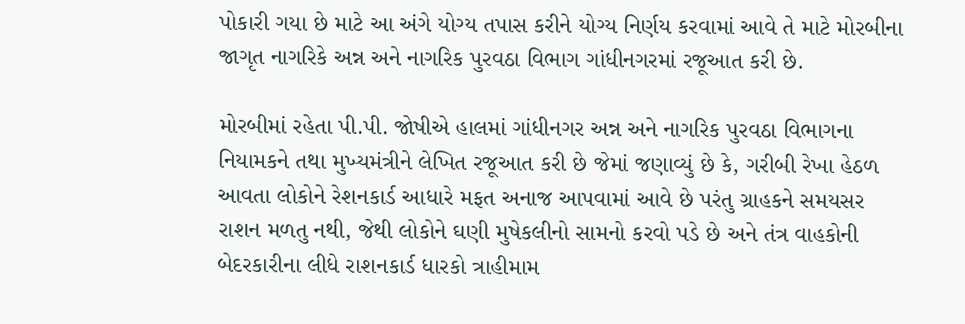પોકારી ગયા છે માટે આ અંગે યોગ્ય તપાસ કરીને યોગ્ય નિર્ણય કરવામાં આવે તે માટે મોરબીના જાગૃત નાગરિકે અન્ન અને નાગરિક પુરવઠા વિભાગ ગાંધીનગરમાં રજૂઆત કરી છે.

મોરબીમાં રહેતા પી.પી. જોષીએ હાલમાં ગાંધીનગર અન્ન અને નાગરિક પુરવઠા વિભાગના નિયામકને તથા મુખ્યમંત્રીને લેખિત રજૂઆત કરી છે જેમાં જણાવ્યું છે કે, ગરીબી રેખા હેઠળ આવતા લોકોને રેશનકાર્ડ આધારે મફત અનાજ આપવામાં આવે છે પરંતુ ગ્રાહકને સમયસર રાશન મળતુ નથી, જેથી લોકોને ઘણી મુષેકલીનો સામનો કરવો પડે છે અને તંત્ર વાહકોની બેદરકારીના લીધે રાશનકાર્ડ ધારકો ત્રાહીમામ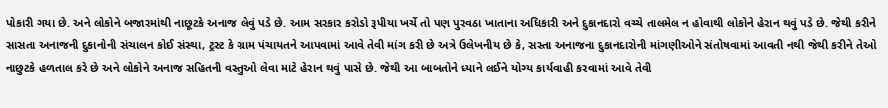પોકારી ગયા છે. અને લોકોને બજારમાંથી નાછૂટકે અનાજ લેવું પડે છે. આમ સરકાર કરોડો રૂપીયા ખર્ચે તો પણ પુરવઠા ખાતાના અધિકારી અને દુકાનદારો વચ્ચે તાલમેલ ન હોવાથી લોકોને હેરાન થવું પડે છે. જેથી કરીને સાસતા અનાજની દુકાનોની સંચાલન કોઈ સંસ્થા, ટ્રસ્ટ કે ગ્રામ પંચાયતને આપવામાં આવે તેવી માંગ કરી છે અત્રે ઉલેખનીય છે કે, સસ્તા અનાજના દુકાનદારોની માંગણીઓને સંતોષવામાં આવતી નથી જેથી કરીને તેઓ નાછુટકે હળતાલ કરે છે અને લોકોને અનાજ સહિતની વસ્તુઓ લેવા માટે હેરાન થવું પાસે છે. જેથી આ બાબતોને ધ્યાને લઈને યોગ્ય કાર્યવાહી કરવામાં આવે તેવી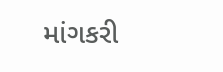માંગકરી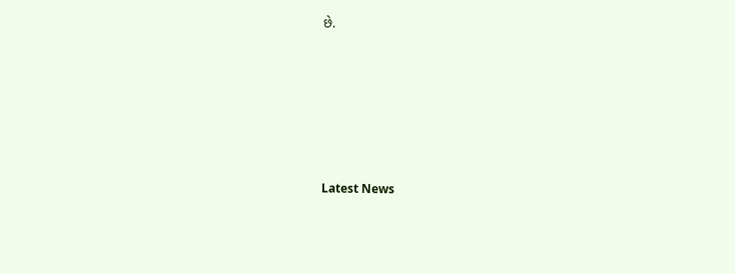છે.






Latest News